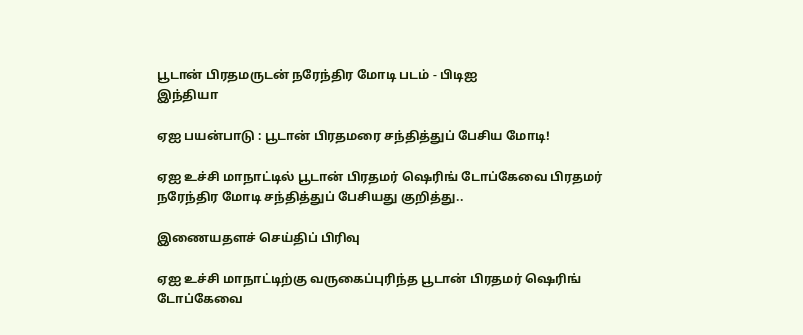பூடான் பிரதமருடன் நரேந்திர மோடி படம் - பிடிஐ
இந்தியா

ஏஐ பயன்பாடு : பூடான் பிரதமரை சந்தித்துப் பேசிய மோடி!

ஏஐ உச்சி மாநாட்டில் பூடான் பிரதமர் ஷெரிங் டோப்கேவை பிரதமர் நரேந்திர மோடி சந்தித்துப் பேசியது குறித்து..

இணையதளச் செய்திப் பிரிவு

ஏஐ உச்சி மாநாட்டிற்கு வருகைப்புரிந்த பூடான் பிரதமர் ஷெரிங் டோப்கேவை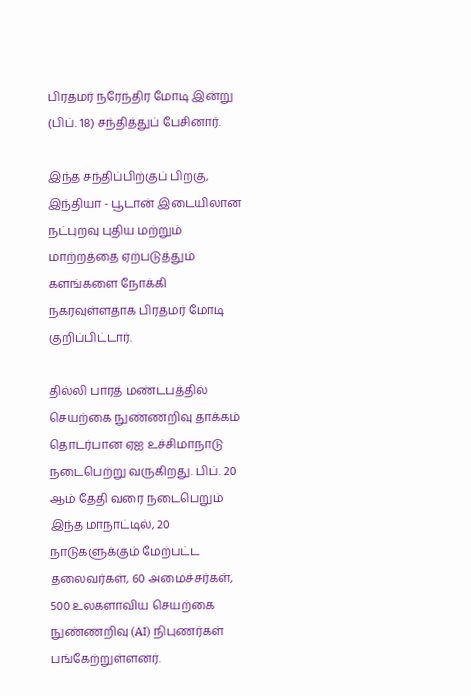பிரதமர் நரேந்திர மோடி இன்று (பிப். 18) சந்தித்துப் பேசினார்.

இந்த சந்திப்பிற்குப் பிறகு, இந்தியா - பூடான் இடையிலான நட்புறவு புதிய மற்றும் மாற்றத்தை ஏற்படுத்தும் களங்களை நோக்கி நகரவுள்ளதாக பிரதமர் மோடி குறிப்பிட்டார்.

தில்லி பாரத் மண்டபத்தில் செயற்கை நுண்ணறிவு தாக்கம் தொடர்பான ஏஐ உச்சிமாநாடு நடைபெற்று வருகிறது. பிப். 20 ஆம் தேதி வரை நடைபெறும் இந்த மாநாட்டில், 20 நாடுகளுக்கும் மேற்பட்ட தலைவர்கள், 60 அமைச்சர்கள், 500 உலகளாவிய செயற்கை நுண்ணறிவு (AI) நிபுணர்கள் பங்கேற்றுள்ளனர்.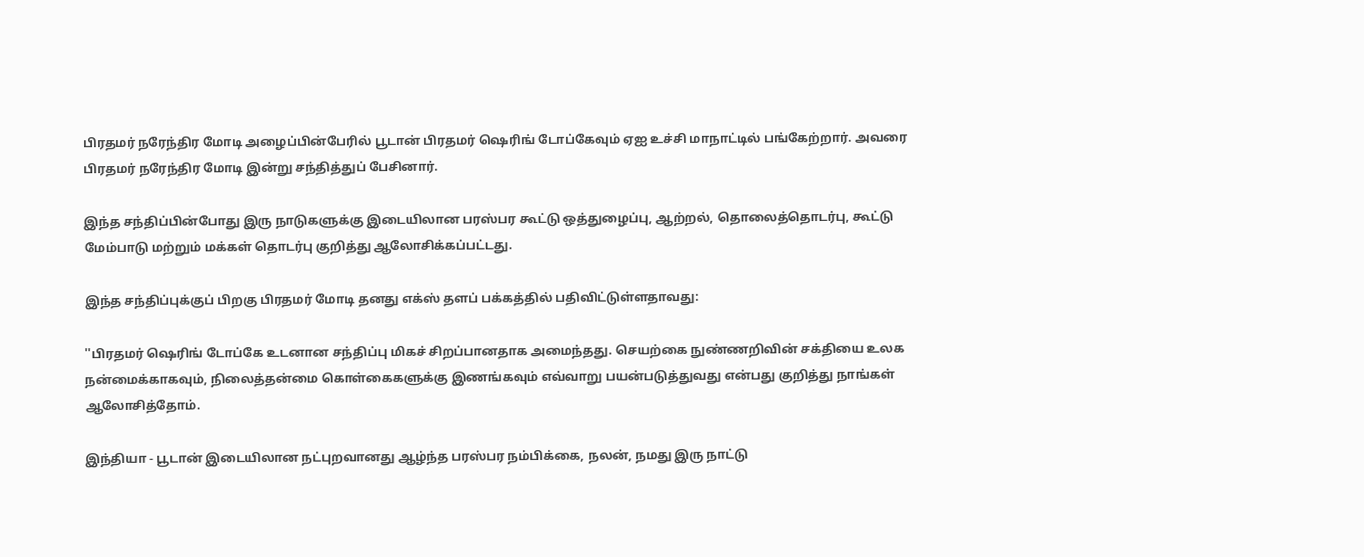பிரதமர் நரேந்திர மோடி அழைப்பின்பேரில் பூடான் பிரதமர் ஷெரிங் டோப்கேவும் ஏஐ உச்சி மாநாட்டில் பங்கேற்றார். அவரை பிரதமர் நரேந்திர மோடி இன்று சந்தித்துப் பேசினார்.

இந்த சந்திப்பின்போது இரு நாடுகளுக்கு இடையிலான பரஸ்பர கூட்டு ஒத்துழைப்பு, ஆற்றல், தொலைத்தொடர்பு, கூட்டு மேம்பாடு மற்றும் மக்கள் தொடர்பு குறித்து ஆலோசிக்கப்பட்டது.

இந்த சந்திப்புக்குப் பிறகு பிரதமர் மோடி தனது எக்ஸ் தளப் பக்கத்தில் பதிவிட்டுள்ளதாவது:

''பிரதமர் ஷெரிங் டோப்கே உடனான சந்திப்பு மிகச் சிறப்பானதாக அமைந்தது. செயற்கை நுண்ணறிவின் சக்தியை உலக நன்மைக்காகவும், நிலைத்தன்மை கொள்கைகளுக்கு இணங்கவும் எவ்வாறு பயன்படுத்துவது என்பது குறித்து நாங்கள் ஆலோசித்தோம்.

இந்தியா - பூடான் இடையிலான நட்புறவானது ஆழ்ந்த பரஸ்பர நம்பிக்கை, நலன், நமது இரு நாட்டு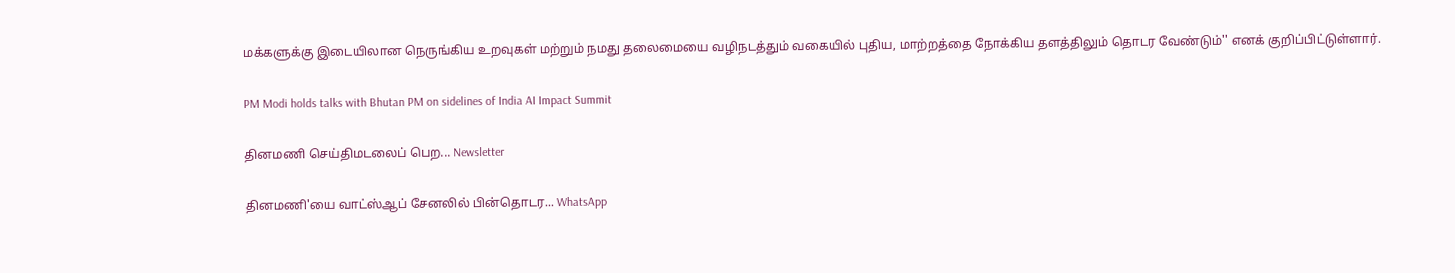மக்களுக்கு இடையிலான நெருங்கிய உறவுகள் மற்றும் நமது தலைமையை வழிநடத்தும் வகையில் புதிய, மாற்றத்தை நோக்கிய தளத்திலும் தொடர வேண்டும்'' எனக் குறிப்பிட்டுள்ளார்.

PM Modi holds talks with Bhutan PM on sidelines of India AI Impact Summit

தினமணி செய்திமடலைப் பெற... Newsletter

தினமணி'யை வாட்ஸ்ஆப் சேனலில் பின்தொடர... WhatsApp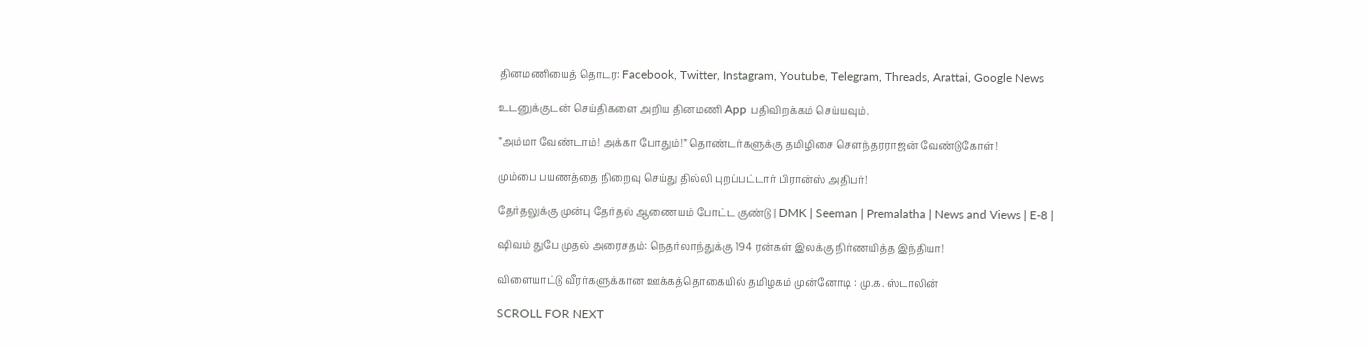தினமணியைத் தொடர: Facebook, Twitter, Instagram, Youtube, Telegram, Threads, Arattai, Google News

உடனுக்குடன் செய்திகளை அறிய தினமணி App பதிவிறக்கம் செய்யவும்.

”அம்மா வேண்டாம்! அக்கா போதும்!” தொண்டர்களுக்கு தமிழிசை சௌந்தரராஜன் வேண்டுகோள்!

மும்பை பயணத்தை நிறைவு செய்து தில்லி புறப்பட்டார் பிரான்ஸ் அதிபர்!

தேர்தலுக்கு முன்பு தேர்தல் ஆணையம் போட்ட குண்டு | DMK | Seeman | Premalatha | News and Views | E-8 |

ஷிவம் துபே முதல் அரைசதம்: நெதர்லாந்துக்கு 194 ரன்கள் இலக்கு நிர்ணயித்த இந்தியா!

விளையாட்டு வீரர்களுக்கான ஊக்கத்தொகையில் தமிழகம் முன்னோடி : மு.க. ஸ்டாலின்

SCROLL FOR NEXT